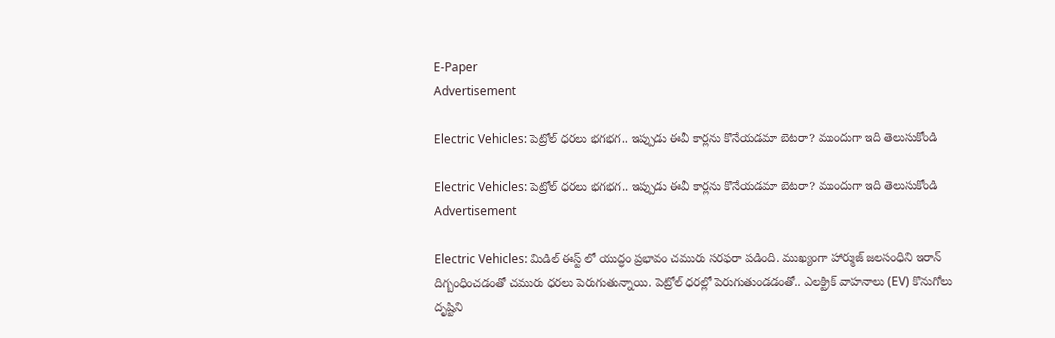E-Paper
Advertisement

Electric Vehicles: పెట్రోల్ ధరలు భగభగ.. ఇప్పుడు ఈవీ కార్లను కొనేయడమా బెటరా? ముందుగా ఇది తెలుసుకోండి

Electric Vehicles: పెట్రోల్ ధరలు భగభగ.. ఇప్పుడు ఈవీ కార్లను కొనేయడమా బెటరా? ముందుగా ఇది తెలుసుకోండి
Advertisement

Electric Vehicles: మిడిల్ ఈస్ట్ లో యుద్ధం ప్రభావం చమురు సరఫరా పడింది. ముఖ్యంగా హార్ముజ్ జలసంధిని ఇరాన్ దిగ్బంధించడంతో చమురు ధరలు పెరుగుతున్నాయి. పెట్రోల్ ధరల్లో పెరుగుతుండడంతో.. ఎలక్ట్రిక్ వాహనాలు (EV) కొనుగోలు దృష్టిని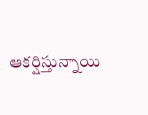ఆకర్షిస్తున్నాయి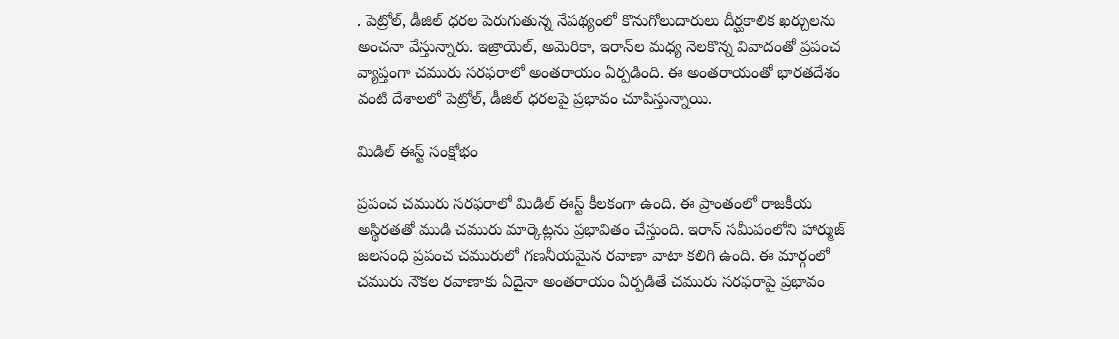. పెట్రోల్, డీజిల్ ధరల పెరుగుతున్న నేపథ్యంలో కొనుగోలుదారులు దీర్ఘకాలిక ఖర్చులను అంచనా వేస్తున్నారు. ఇజ్రాయెల్, అమెరికా, ఇరాన్‌ల మధ్య నెలకొన్న వివాదంతో ప్రపంచ వ్యాప్తంగా చమురు సరఫరాలో అంతరాయం ఏర్పడింది. ఈ అంతరాయంతో భారతదేశం వంటి దేశాలలో పెట్రోల్, డీజిల్ ధరలపై ప్రభావం చూపిస్తున్నాయి.

మిడిల్ ఈస్ట్ సంక్షోభం

ప్రపంచ చమురు సరఫరాలో మిడిల్ ఈస్ట్ కీలకంగా ఉంది. ఈ ప్రాంతంలో రాజకీయ అస్థిరతతో ముడి చమురు మార్కెట్లను ప్రభావితం చేస్తుంది. ఇరాన్ సమీపంలోని హార్ముజ్ జలసంధి ప్రపంచ చమురులో గణనీయమైన రవాణా వాటా కలిగి ఉంది. ఈ మార్గంలో చమురు నౌకల రవాణాకు ఏదైనా అంతరాయం ఏర్పడితే చమురు సరఫరాపై ప్రభావం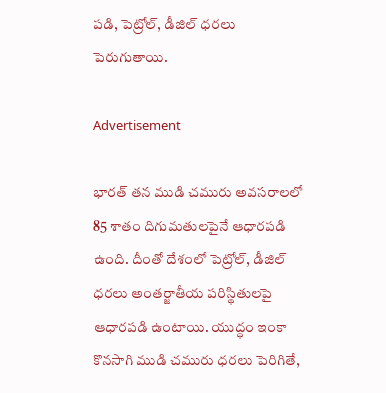పడి, పెట్రోల్, డీజిల్ ధరలు పెరుగుతాయి.

Advertisement

భారత్ తన ముడి చమురు అవసరాలలో 85 శాతం దిగుమతులపైనే ఆధారపడి ఉంది. దీంతో దేశంలో పెట్రోల్, డీజిల్ ధరలు అంతర్జాతీయ పరిస్థితులపై ఆధారపడి ఉంటాయి. యుద్ధం ఇంకా కొనసాగి ముడి చమురు ధరలు పెరిగితే,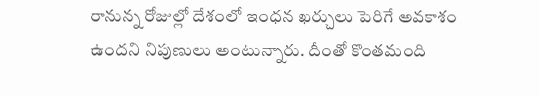రానున్న రోజుల్లో దేశంలో ఇంధన ఖర్చులు పెరిగే అవకాశం ఉందని నిపుణులు అంటున్నారు. దీంతో కొంతమంది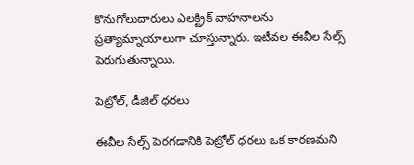కొనుగోలుదారులు ఎలక్ట్రిక్ వాహనాలను ప్రత్యామ్నాయాలుగా చూస్తున్నారు. ఇటీవల ఈవీల సేల్స్ పెరుగుతున్నాయి.

పెట్రోల్, డీజిల్ ధరలు

ఈవీల సేల్స్ పెరగడానికి పెట్రోల్ ధరలు ఒక కారణమని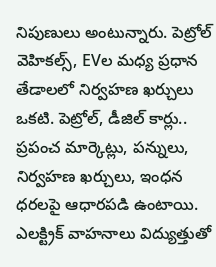నిపుణులు అంటున్నారు. పెట్రోల్ వెహికల్స్, EVల మధ్య ప్రధాన తేడాలలో నిర్వహణ ఖర్చులు ఒకటి. పెట్రోల్, డీజిల్ కార్లు.. ప్రపంచ మార్కెట్లు, పన్నులు, నిర్వహణ ఖర్చులు, ఇంధన ధరలపై ఆధారపడి ఉంటాయి. ఎలక్ట్రిక్ వాహనాలు విద్యుత్తుతో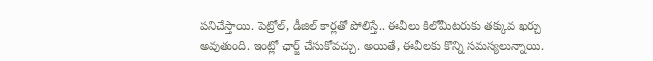పనిచేస్తాయి. పెట్రోల్, డీజిల్ కార్లతో పోలిస్తే.. ఈవీలు కిలోమీటరుకు తక్కువ ఖర్చు అవుతుంది. ఇంట్లో ఛార్జ్ చేసుకోవచ్చు. అయితే, ఈవీలకు కొన్ని సమస్యలున్నాయి.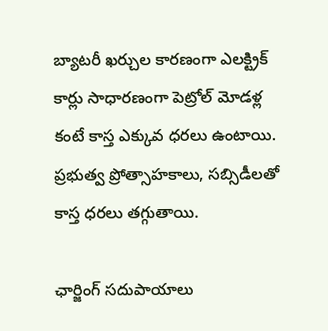బ్యాటరీ ఖర్చుల కారణంగా ఎలక్ట్రిక్ కార్లు సాధారణంగా పెట్రోల్ మోడళ్ల కంటే కాస్త ఎక్కువ ధరలు ఉంటాయి. ప్రభుత్వ ప్రోత్సాహకాలు, సబ్సిడీలతో కాస్త ధరలు తగ్గుతాయి.

ఛార్జింగ్ సదుపాయాలు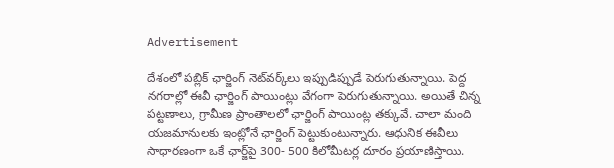Advertisement

దేశంలో పబ్లిక్ ఛార్జింగ్ నెట్‌వర్క్‌లు ఇప్పుడిప్పుడే పెరుగుతున్నాయి. పెద్ద నగరాల్లో ఈవీ ఛార్జింగ్ పాయింట్లు వేగంగా పెరుగుతున్నాయి. అయితే చిన్న పట్టణాలు, గ్రామీణ ప్రాంతాలలో ఛార్జింగ్ పాయింట్ల తక్కువే. చాలా మంది యజమానులకు ఇంట్లోనే ఛార్జింగ్ పెట్టుకుంటున్నారు. ఆధునిక ఈవీలు సాధారణంగా ఒకే ఛార్జ్‌పై 300- 500 కిలోమీటర్ల దూరం ప్రయాణిస్తాయి.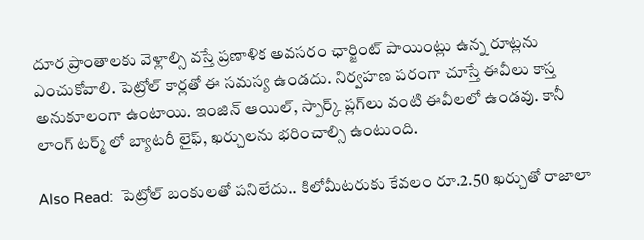దూర ప్రాంతాలకు వెళ్లాల్సి వస్తే ప్రణాళిక అవసరం ఛార్జింట్ పాయింట్లు ఉన్న రూట్లను ఎంచుకోవాలి. పెట్రోల్ కార్లతో ఈ సమస్య ఉండదు. నిర్వహణ పరంగా చూస్తే ఈవీలు కాస్త అనుకూలంగా ఉంటాయి. ఇంజిన్ ఆయిల్, స్పార్క్ ప్లగ్‌లు వంటి ఈవీలలో ఉండవు. కానీ లాంగ్ టర్మ్ లో బ్యాటరీ లైఫ్, ఖర్చులను భరించాల్సి ఉంటుంది.

Also Read:  పెట్రోల్ బంకులతో పనిలేదు.. కిలోమీటరుకు కేవలం రూ.2.50 ఖర్చుతో రాజాలా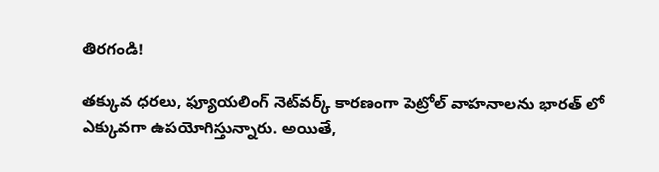తిరగండి!

తక్కువ ధరలు, ఫ్యూయలింగ్ నెట్‌వర్క్ కారణంగా పెట్రోల్ వాహనాలను భారత్ లో ఎక్కువగా ఉపయోగిస్తున్నారు. అయితే,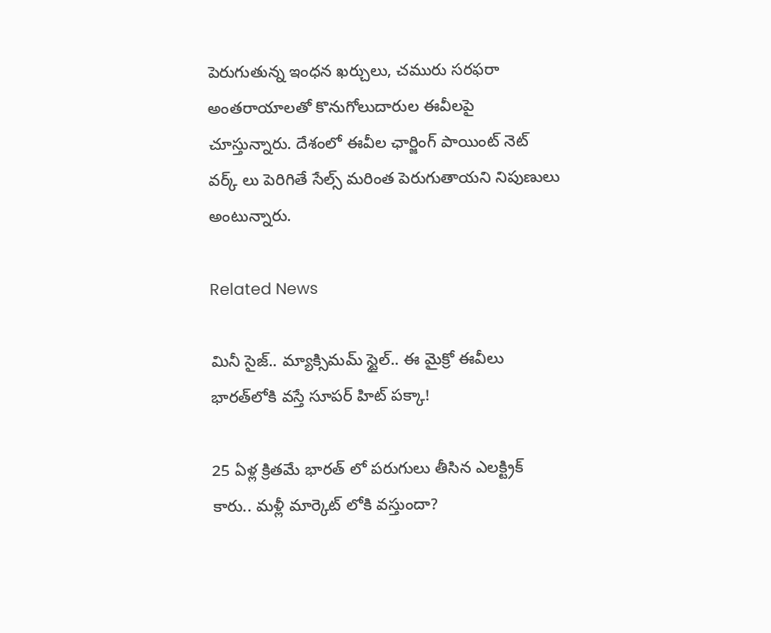పెరుగుతున్న ఇంధన ఖర్చులు, చమురు సరఫరా అంతరాయాలతో కొనుగోలుదారుల ఈవీలపై చూస్తున్నారు. దేశంలో ఈవీల ఛార్జింగ్ పాయింట్ నెట్ వర్క్ లు పెరిగితే సేల్స్ మరింత పెరుగుతాయని నిపుణులు అంటున్నారు.

Related News

మినీ సైజ్.. మ్యాక్సిమమ్ స్టైల్.. ఈ మైక్రో ఈవీలు భారత్‌లోకి వస్తే సూపర్ హిట్ పక్కా!

25 ఏళ్ల క్రితమే భారత్ లో పరుగులు తీసిన ఎలక్ట్రిక్ కారు.. మళ్లీ మార్కెట్ లోకి వస్తుందా?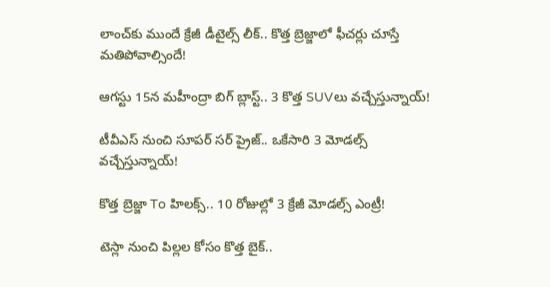లాంచ్‌కు ముందే క్రేజీ డీటైల్స్ లీక్.. కొత్త బ్రెజ్జాలో ఫీచర్లు చూస్తే మతిపోవాల్సిందే!

ఆగస్టు 15న మహీంద్రా బిగ్ బ్లాస్ట్.. 3 కొత్త SUVలు వచ్చేస్తున్నాయ్!

టీవీఎస్ నుంచి సూపర్ సర్‌ ప్రైజ్.. ఒకేసారి 3 మోడల్స్ వచ్చేస్తున్నాయ్!

కొత్త బ్రెజ్జా To హిలక్స్.. 10 రోజుల్లో 3 క్రేజీ మోడల్స్ ఎంట్రీ!

టెస్లా నుంచి పిల్లల కోసం కొత్త బైక్..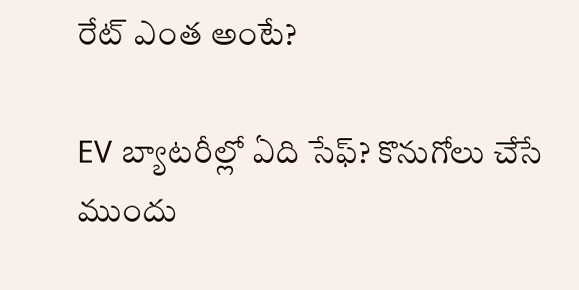రేట్ ఎంత అంటే?

EV బ్యాటరీల్లో ఏది సేఫ్? కొనుగోలు చేసే ముందు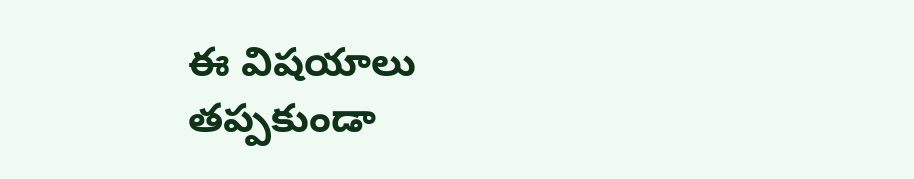ఈ విషయాలు తప్పకుండా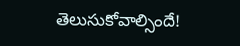తెలుసుకోవాల్సిందే!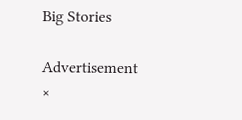Big Stories

Advertisement
×